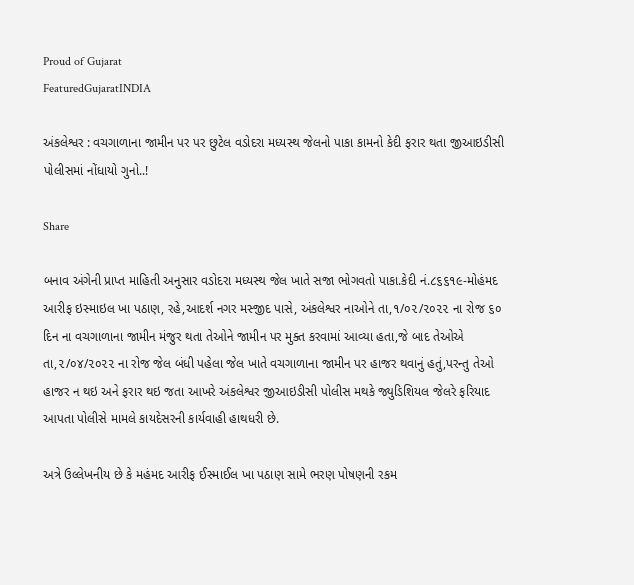Proud of Gujarat
FeaturedGujaratINDIA

અંકલેશ્વર : વચગાળાના જામીન પર પર છુટેલ વડોદરા મધ્યસ્થ જેલનો પાકા કામનો કેદી ફરાર થતા જીઆઇડીસી પોલીસમાં નોંધાયો ગુનો..!

Share

બનાવ અંગેની પ્રાપ્ત માહિતી અનુસાર વડોદરા મધ્યસ્થ જેલ ખાતે સજા ભોગવતો પાકા.કેદી નં.૮૬૬૧૯-મોહંમદ આરીફ ઇસ્માઇલ ખા પઠાણ, રહે,આદર્શ નગર મસ્જીદ પાસે, અંકલેશ્વર નાઓને તા,૧/૦૨/૨૦૨૨ ના રોજ ૬૦ દિન ના વચગાળાના જામીન મંજુર થતા તેઓને જામીન પર મુક્ત કરવામાં આવ્યા હતા,જે બાદ તેઓએ તા,૨/૦૪/૨૦૨૨ ના રોજ જેલ બંધી પહેલા જેલ ખાતે વચગાળાના જામીન પર હાજર થવાનું હતું,પરન્તુ તેઓ હાજર ન થઇ અને ફરાર થઇ જતા આખરે અંકલેશ્વર જીઆઇડીસી પોલીસ મથકે જ્યુડિશિયલ જેલરે ફરિયાદ આપતા પોલીસે મામલે કાયદેસરની કાર્યવાહી હાથધરી છે.

અત્રે ઉલ્લેખનીય છે કે મહંમદ આરીફ ઈસ્માઈલ ખા પઠાણ સામે ભરણ પોષણની રકમ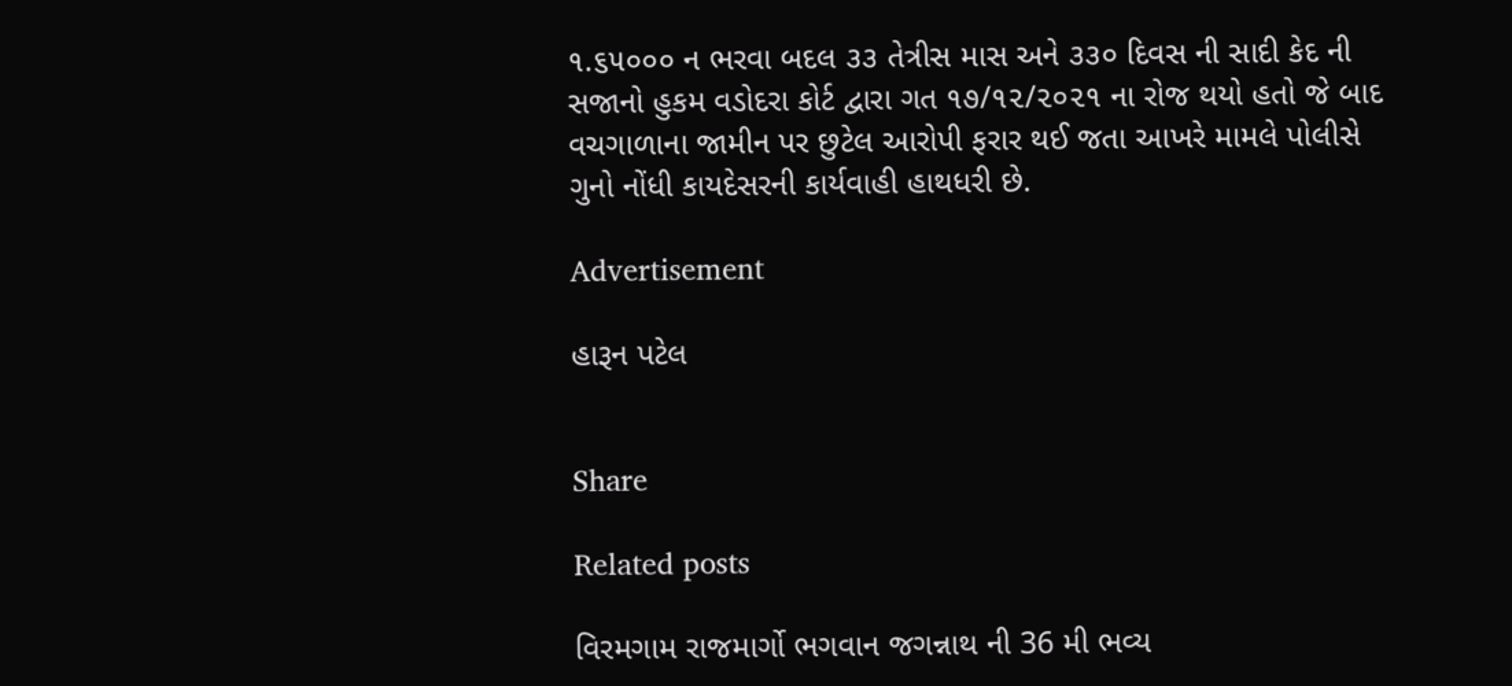૧.૬૫૦૦૦ ન ભરવા બદલ ૩૩ તેત્રીસ માસ અને ૩૩૦ દિવસ ની સાદી કેદ ની સજાનો હુકમ વડોદરા કોર્ટ દ્વારા ગત ૧૭/૧૨/૨૦૨૧ ના રોજ થયો હતો જે બાદ વચગાળાના જામીન પર છુટેલ આરોપી ફરાર થઈ જતા આખરે મામલે પોલીસે ગુનો નોંધી કાયદેસરની કાર્યવાહી હાથધરી છે.

Advertisement

હારૂન પટેલ


Share

Related posts

વિરમગામ રાજમાર્ગો ભગવાન જગન્નાથ ની 36 મી ભવ્ય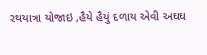રથયાત્રા યોજાઇ ,હૈયે હૈયું દળાય એવી અઘઘ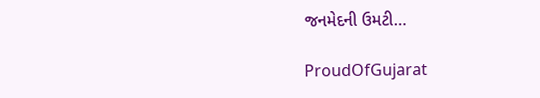જનમેદની ઉમટી…

ProudOfGujarat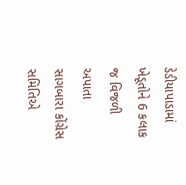ડેડીયાપાડામાં ખેડૂતોને 6 કલાક જ વિજળી અપાતા સાગબારા કોંગ્રેસ સમિતિએ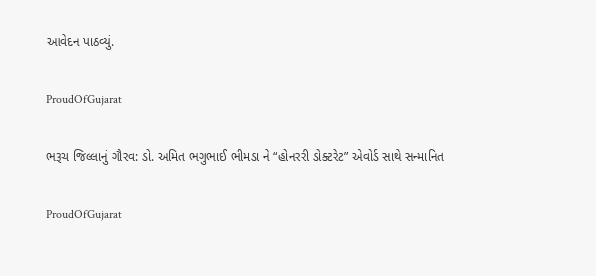આવેદન પાઠવ્યું.

ProudOfGujarat

ભરૂચ જિલ્લાનું ગૌરવ: ડો. અમિત ભગુભાઈ ભીમડા ને “હોનરરી ડોક્ટરેટ” એવોર્ડ સાથે સન્માનિત

ProudOfGujarat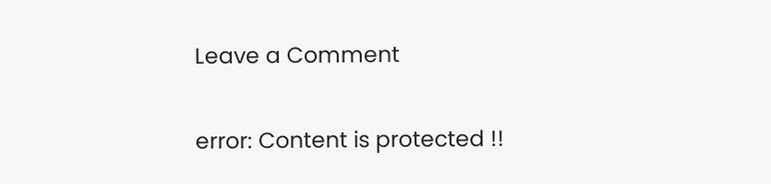Leave a Comment

error: Content is protected !!